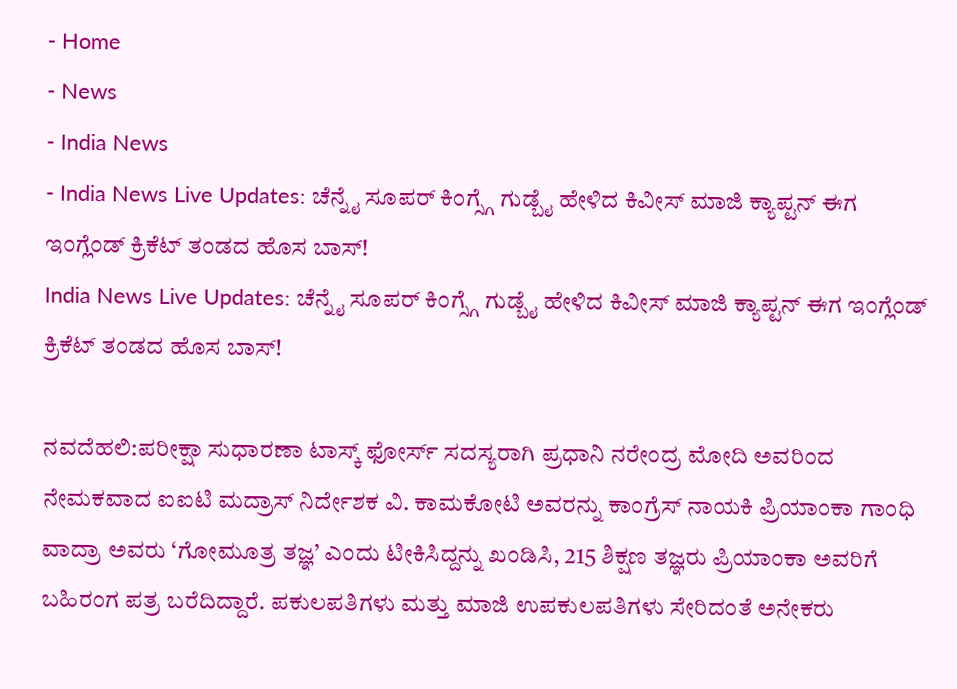- Home
- News
- India News
- India News Live Updates: ಚೆನ್ನೈ ಸೂಪರ್ ಕಿಂಗ್ಸ್ಗೆ ಗುಡ್ಬೈ ಹೇಳಿದ ಕಿವೀಸ್ ಮಾಜಿ ಕ್ಯಾಪ್ಟನ್ ಈಗ ಇಂಗ್ಲೆಂಡ್ ಕ್ರಿಕೆಟ್ ತಂಡದ ಹೊಸ ಬಾಸ್!
India News Live Updates: ಚೆನ್ನೈ ಸೂಪರ್ ಕಿಂಗ್ಸ್ಗೆ ಗುಡ್ಬೈ ಹೇಳಿದ ಕಿವೀಸ್ ಮಾಜಿ ಕ್ಯಾಪ್ಟನ್ ಈಗ ಇಂಗ್ಲೆಂಡ್ ಕ್ರಿಕೆಟ್ ತಂಡದ ಹೊಸ ಬಾಸ್!

ನವದೆಹಲಿ:ಪರೀಕ್ಷಾ ಸುಧಾರಣಾ ಟಾಸ್ಕ್ ಫೋರ್ಸ್ ಸದಸ್ಯರಾಗಿ ಪ್ರಧಾನಿ ನರೇಂದ್ರ ಮೋದಿ ಅವರಿಂದ ನೇಮಕವಾದ ಐಐಟಿ ಮದ್ರಾಸ್ ನಿರ್ದೇಶಕ ವಿ. ಕಾಮಕೋಟಿ ಅವರನ್ನು ಕಾಂಗ್ರೆಸ್ ನಾಯಕಿ ಪ್ರಿಯಾಂಕಾ ಗಾಂಧಿ ವಾದ್ರಾ ಅವರು ‘ಗೋಮೂತ್ರ ತಜ್ಞ’ ಎಂದು ಟೀಕಿಸಿದ್ದನ್ನು ಖಂಡಿಸಿ, 215 ಶಿಕ್ಷಣ ತಜ್ಞರು ಪ್ರಿಯಾಂಕಾ ಅವರಿಗೆ ಬಹಿರಂಗ ಪತ್ರ ಬರೆದಿದ್ದಾರೆ. ಪಕುಲಪತಿಗಳು ಮತ್ತು ಮಾಜಿ ಉಪಕುಲಪತಿಗಳು ಸೇರಿದಂತೆ ಅನೇಕರು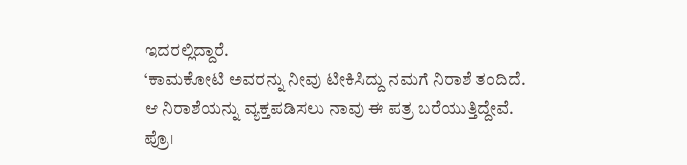ಇದರಲ್ಲಿದ್ದಾರೆ.
‘ಕಾಮಕೋಟಿ ಅವರನ್ನು ನೀವು ಟೀಕಿಸಿದ್ದು ನಮಗೆ ನಿರಾಶೆ ತಂದಿದೆ. ಆ ನಿರಾಶೆಯನ್ನು ವ್ಯಕ್ತಪಡಿಸಲು ನಾವು ಈ ಪತ್ರ ಬರೆಯುತ್ತಿದ್ದೇವೆ. ಪ್ರೊ।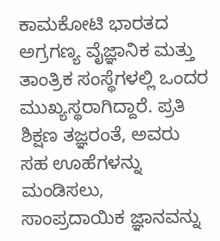ಕಾಮಕೋಟಿ ಭಾರತದ ಅಗ್ರಗಣ್ಯ ವೈಜ್ಞಾನಿಕ ಮತ್ತು ತಾಂತ್ರಿಕ ಸಂಸ್ಥೆಗಳಲ್ಲಿ ಒಂದರ ಮುಖ್ಯಸ್ಥರಾಗಿದ್ದಾರೆ. ಪ್ರತಿ ಶಿಕ್ಷಣ ತಜ್ಞರಂತೆ, ಅವರು ಸಹ ಊಹೆಗಳನ್ನು ಮಂಡಿಸಲು, ಸಾಂಪ್ರದಾಯಿಕ ಜ್ಞಾನವನ್ನು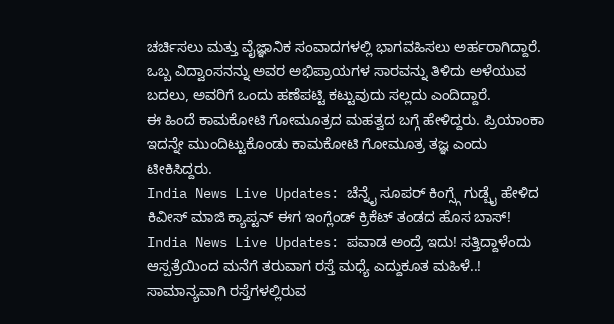ಚರ್ಚಿಸಲು ಮತ್ತು ವೈಜ್ಞಾನಿಕ ಸಂವಾದಗಳಲ್ಲಿ ಭಾಗವಹಿಸಲು ಅರ್ಹರಾಗಿದ್ದಾರೆ. ಒಬ್ಬ ವಿದ್ವಾಂಸನನ್ನು ಅವರ ಅಭಿಪ್ರಾಯಗಳ ಸಾರವನ್ನು ತಿಳಿದು ಅಳೆಯುವ ಬದಲು, ಅವರಿಗೆ ಒಂದು ಹಣೆಪಟ್ಟಿ ಕಟ್ಟುವುದು ಸಲ್ಲದು ಎಂದಿದ್ದಾರೆ.
ಈ ಹಿಂದೆ ಕಾಮಕೋಟಿ ಗೋಮೂತ್ರದ ಮಹತ್ವದ ಬಗ್ಗೆ ಹೇಳಿದ್ದರು. ಪ್ರಿಯಾಂಕಾ ಇದನ್ನೇ ಮುಂದಿಟ್ಟುಕೊಂಡು ಕಾಮಕೋಟಿ ಗೋಮೂತ್ರ ತಜ್ಞ ಎಂದು ಟೀಕಿಸಿದ್ದರು.
India News Live Updates: ಚೆನ್ನೈ ಸೂಪರ್ ಕಿಂಗ್ಸ್ಗೆ ಗುಡ್ಬೈ ಹೇಳಿದ ಕಿವೀಸ್ ಮಾಜಿ ಕ್ಯಾಪ್ಟನ್ ಈಗ ಇಂಗ್ಲೆಂಡ್ ಕ್ರಿಕೆಟ್ ತಂಡದ ಹೊಸ ಬಾಸ್!
India News Live Updates: ಪವಾಡ ಅಂದ್ರೆ ಇದು! ಸತ್ತಿದ್ದಾಳೆಂದು ಆಸ್ಪತ್ರೆಯಿಂದ ಮನೆಗೆ ತರುವಾಗ ರಸ್ತೆ ಮಧ್ಯೆ ಎದ್ದುಕೂತ ಮಹಿಳೆ..!
ಸಾಮಾನ್ಯವಾಗಿ ರಸ್ತೆಗಳಲ್ಲಿರುವ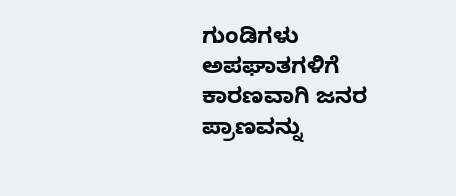ಗುಂಡಿಗಳು ಅಪಘಾತಗಳಿಗೆ ಕಾರಣವಾಗಿ ಜನರ ಪ್ರಾಣವನ್ನು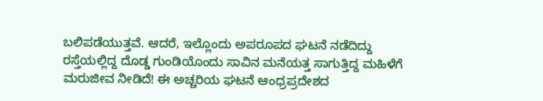ಬಲಿಪಡೆಯುತ್ತವೆ. ಆದರೆ, ಇಲ್ಲೊಂದು ಅಪರೂಪದ ಘಟನೆ ನಡೆದಿದ್ದು ರಸ್ತೆಯಲ್ಲಿದ್ದ ದೊಡ್ಡ ಗುಂಡಿಯೊಂದು ಸಾವಿನ ಮನೆಯತ್ತ ಸಾಗುತ್ತಿದ್ದ ಮಹಿಳೆಗೆ ಮರುಜೀವ ನೀಡಿದೆ! ಈ ಅಚ್ಚರಿಯ ಘಟನೆ ಆಂಧ್ರಪ್ರದೇಶದ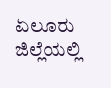ಏಲೂರು ಜಿಲ್ಲೆಯಲ್ಲಿ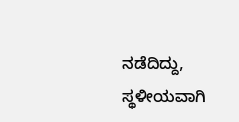ನಡೆದಿದ್ದು, ಸ್ಥಳೀಯವಾಗಿ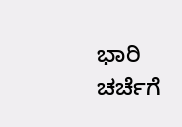ಭಾರಿ ಚರ್ಚೆಗೆ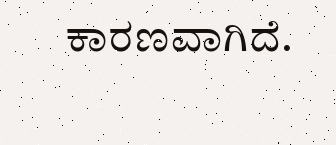ಕಾರಣವಾಗಿದೆ.